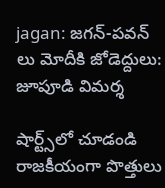jagan: జగన్-పవన్ లు మోదీకి జోడెద్దులు: జూపూడి విమర్శ

షార్ట్స్‌లో చూడండి
రాజకీయంగా పొత్తులు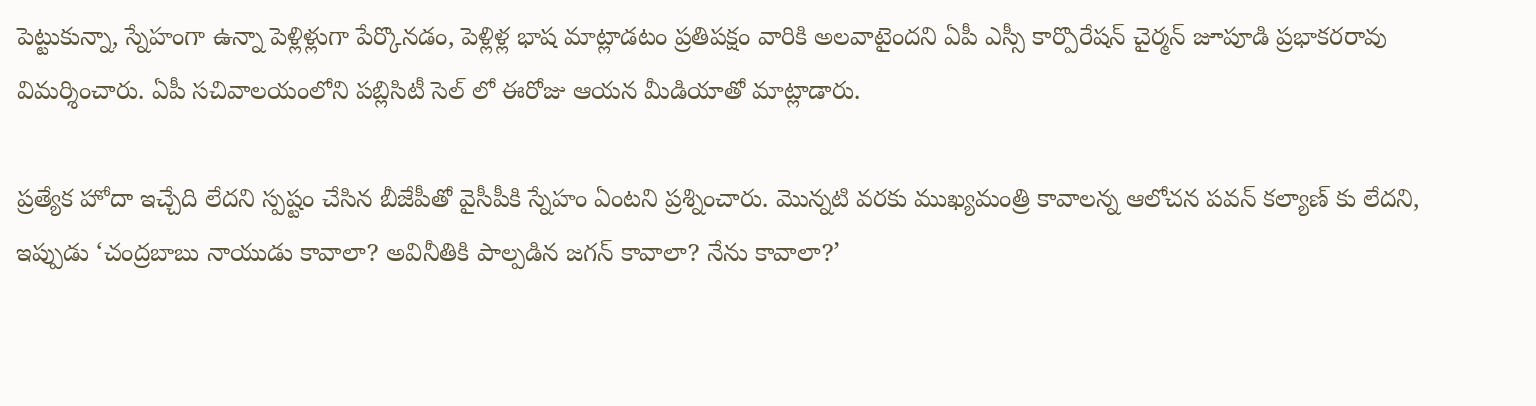పెట్టుకున్నా, స్నేహంగా ఉన్నా పెళ్లిళ్లుగా పేర్కొనడం, పెళ్లిళ్ల భాష మాట్లాడటం ప్రతిపక్షం వారికి అలవాటైందని ఏపీ ఎస్సీ కార్పొరేషన్ చైర్మన్ జూపూడి ప్రభాకరరావు విమర్శించారు. ఏపీ సచివాలయంలోని పబ్లిసిటీ సెల్ లో ఈరోజు ఆయన మీడియాతో మాట్లాడారు.

ప్రత్యేక హోదా ఇచ్చేది లేదని స్పష్టం చేసిన బీజేపీతో వైసీపీకి స్నేహం ఏంటని ప్రశ్నించారు. మొన్నటి వరకు ముఖ్యమంత్రి కావాలన్న ఆలోచన పవన్ కల్యాణ్ కు లేదని, ఇప్పుడు ‘చంద్రబాబు నాయుడు కావాలా? అవినీతికి పాల్పడిన జగన్ కావాలా? నేను కావాలా?’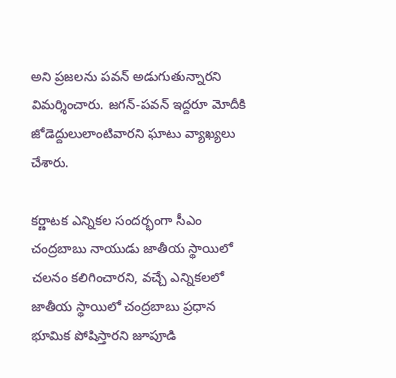అని ప్రజలను పవన్ అడుగుతున్నారని విమర్శించారు. జగన్-పవన్ ఇద్దరూ మోదీకి జోడెద్దులులాంటివారని ఘాటు వ్యాఖ్యలు చేశారు.

కర్ణాటక ఎన్నికల సందర్భంగా సీఎం చంద్రబాబు నాయుడు జాతీయ స్థాయిలో చలనం కలిగించారని, వచ్చే ఎన్నికలలో జాతీయ స్థాయిలో చంద్రబాబు ప్రధాన భూమిక పోషిస్తారని జూపూడి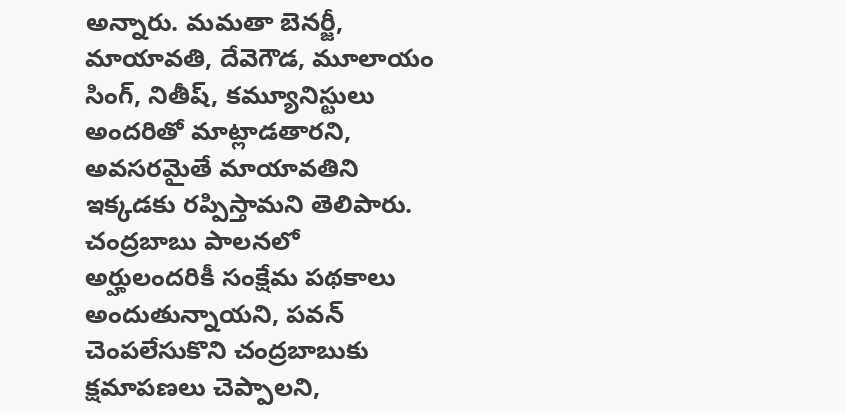అన్నారు. మమతా బెనర్జీ, మాయావతి, దేవెగౌడ, మూలాయం సింగ్, నితీష్, కమ్యూనిస్టులు అందరితో మాట్లాడతారని, అవసరమైతే మాయావతిని ఇక్కడకు రప్పిస్తామని తెలిపారు. చంద్రబాబు పాలనలో అర్హులందరికీ సంక్షేమ పథకాలు అందుతున్నాయని, పవన్ చెంపలేసుకొని చంద్రబాబుకు క్షమాపణలు చెప్పాలని,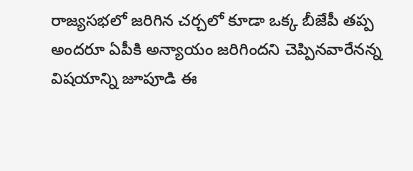రాజ్యసభలో జరిగిన చర్చలో కూడా ఒక్క బీజేపీ తప్ప అందరూ ఏపీకి అన్యాయం జరిగిందని చెప్పినవారేనన్న విషయాన్ని జూపూడి ఈ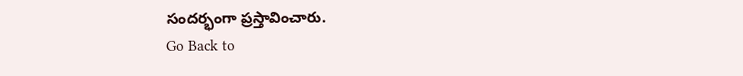సందర్భంగా ప్రస్తావించారు.
Go Back to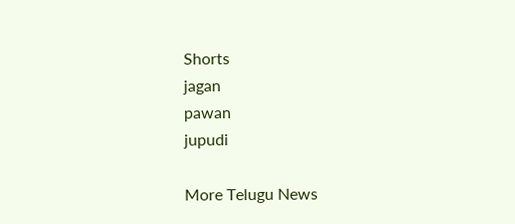Shorts
jagan
pawan
jupudi

More Telugu News